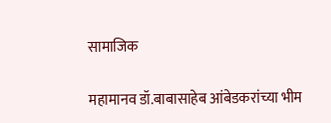सामाजिक

महामानव डॉ.बाबासाहेब आंबेडकरांच्या भीम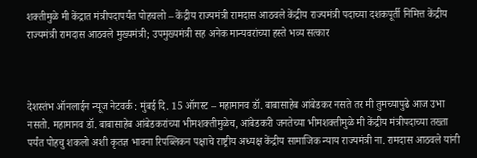शक्तीमुळे मी केंद्रात मंत्रीपदापर्यंत पोहचलो – केंद्रीय राज्यमंत्री रामदास आठवले केंद्रीय राज्यमंत्री पदाच्या दशकपूर्ती निमित्त केंद्रीय राज्यमंत्री रामदास आठवले मुख्यमंत्री; उपमुख्यमंत्री सह अनेक मान्यवरांच्या हस्ते भव्य सत्कार



देशस्तंभ ऑनलाईन न्यूज नेटवर्क : मुंबई दि. 15 ऑगस्ट – महामानव डॉ. बाबासाहेब आंबेडकर नसते तर मी तुमच्यापुढे आज उभा नसतो. महामानव डॉ. बाबासाहेब आंबेडकरांच्या भीमशक्तीमुळेच, आंबेडकरी जनतेच्या भीमशक्तीमुळे मी केंद्रीय मंत्रीपदाच्या तख्ता पर्यंत पोहचु शकलो अशी कृतज्ञ भावना रिपब्लिकन पक्षाचे राष्ट्रीय अध्यक्ष केंद्रीय सामाजिक न्याय राज्यमंत्री ना. रामदास आठवले यांनी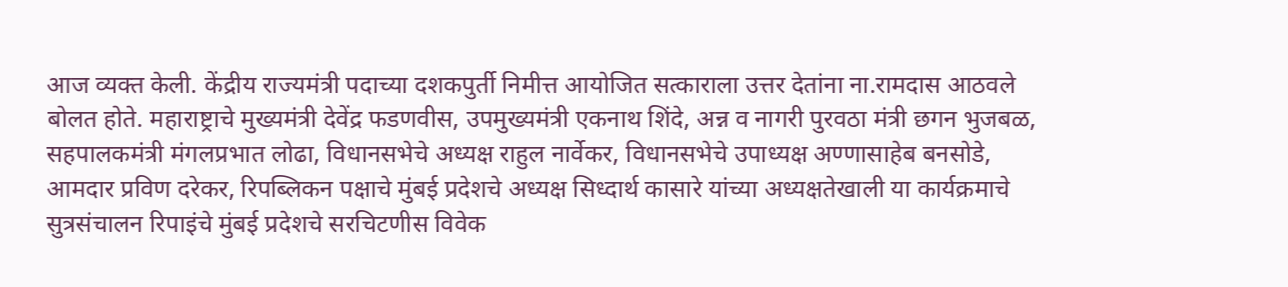आज व्यक्त केली. केंद्रीय राज्यमंत्री पदाच्या दशकपुर्ती निमीत्त आयोजित सत्काराला उत्तर देतांना ना.रामदास आठवले बोलत होते. महाराष्ट्राचे मुख्यमंत्री देवेंद्र फडणवीस, उपमुख्यमंत्री एकनाथ शिंदे, अन्न व नागरी पुरवठा मंत्री छगन भुजबळ, सहपालकमंत्री मंगलप्रभात लोढा, विधानसभेचे अध्यक्ष राहुल नार्वेकर, विधानसभेचे उपाध्यक्ष अण्णासाहेब बनसोडे, आमदार प्रविण दरेकर, रिपब्लिकन पक्षाचे मुंबई प्रदेशचे अध्यक्ष सिध्दार्थ कासारे यांच्या अध्यक्षतेखाली या कार्यक्रमाचे सुत्रसंचालन रिपाइंचे मुंबई प्रदेशचे सरचिटणीस विवेक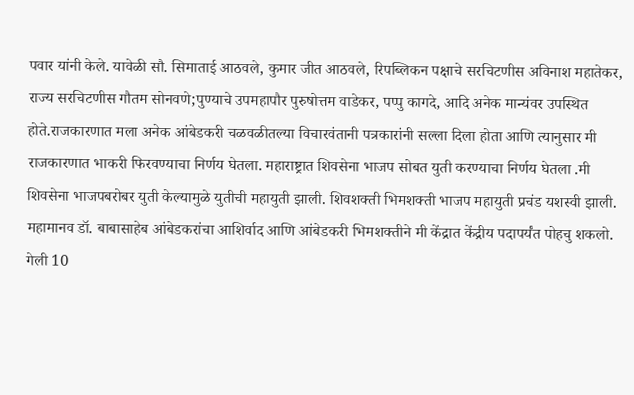पवार यांनी केले. यावेळी सौ. सिमाताई आठवले, कुमार जीत आठवले, रिपब्लिकन पक्षाचे सरचिटणीस अविनाश महातेकर, राज्य सरचिटणीस गौतम सोनवणे;पुण्याचे उपमहापौर पुरुषोत्तम वाडेकर, पप्पु कागदे, आदि अनेक मान्यंवर उपस्थित होते.राजकारणात मला अनेक आंबेडकरी चळवळीतल्या विचारवंतानी पत्रकारांनी सल्ला दिला होता आणि त्यानुसार मी राजकारणात भाकरी फिरवण्याचा निर्णय घेतला. महाराष्ट्रात शिवसेना भाजप सोबत युती करण्याचा निर्णय घेतला .मी शिवसेना भाजपबरोबर युती केल्यामुळे युतीची महायुती झाली. शिवशक्ती भिमशक्ती भाजप महायुती प्रचंड यशस्वी झाली. महामानव डॉ. बाबासाहेब आंबेडकरांचा आशिर्वाद आणि आंबेडकरी भिमशक्तीने मी केंद्रात केंद्रीय पदापर्यंत पोहचु शकलो. गेली 10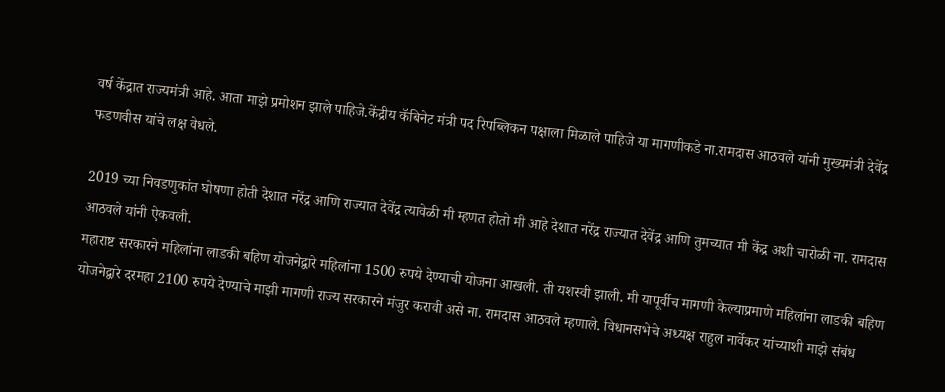वर्ष केंद्रात राज्यमंत्री आहे. आता माझे प्रमोशन झाले पाहिजे.केंद्रीय कॅबिनेट मंत्री पद रिपब्लिकन पक्षाला मिळाले पाहिजे या मागणीकडे ना.रामदास आठवले यांनी मुख्यमंत्री देवेंद्र फडणवीस यांचे लक्ष वेधले.

2019 च्या निवडणुकांत घोषणा होती देशात नरेंद्र आणि राज्यात देवेंद्र त्यावेळी मी म्हणत होतो मी आहे देशात नरेंद्र राज्यात देवेंद्र आणि तुमच्यात मी केंद्र अशी चारोळी ना. रामदास आठवले यांनी ऐकवली.
महाराष्ट सरकारने महिलांना लाडकी बहिण योजनेद्वारे महिलांना 1500 रुपये देण्याची योजना आखली. ती यशस्वी झाली. मी यापूर्वीच मागणी केल्याप्रमाणे महिलांना लाडकी बहिण योजनेद्वारे दरमहा 2100 रुपये देण्याचे माझी मागणी राज्य सरकारने मंजुर करावी असे ना. रामदास आठवले म्हणाले. विधानसभेचे अध्यक्ष राहुल नार्वेकर यांच्याशी माझे संबंध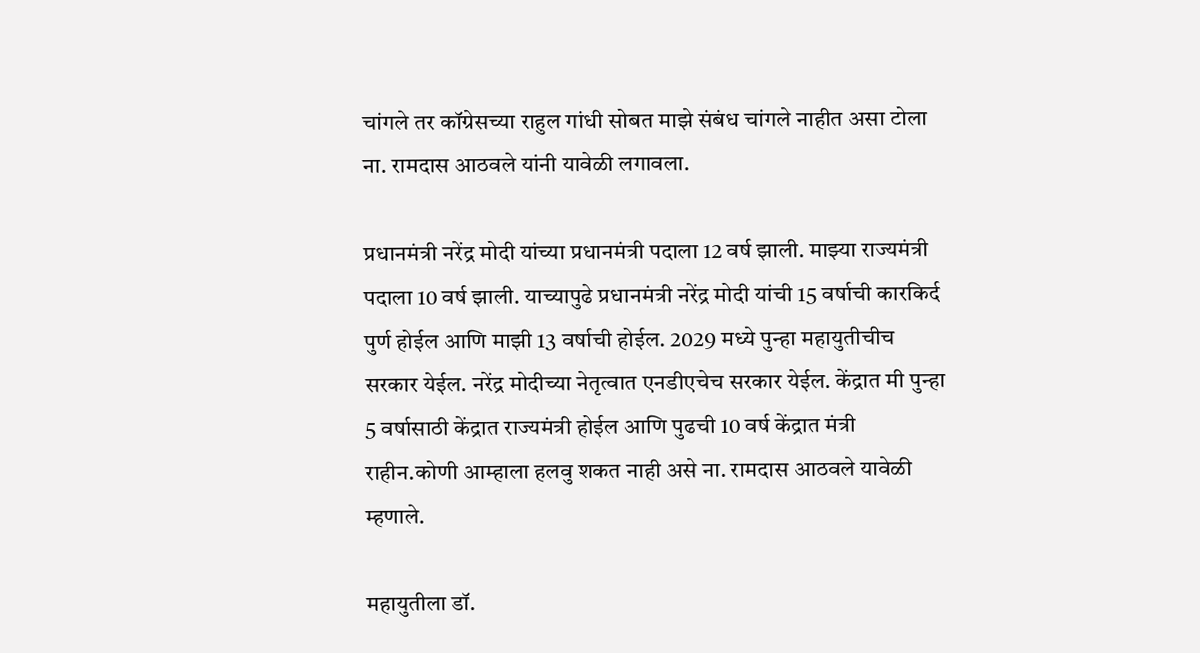चांगले तर कॉग्रेसच्या राहुल गांधी सोबत माझे संबंध चांगले नाहीत असा टोला ना. रामदास आठवले यांनी यावेळी लगावला.

प्रधानमंत्री नरेंद्र मोदी यांच्या प्रधानमंत्री पदाला 12 वर्ष झाली. माझ्या राज्यमंत्री पदाला 10 वर्ष झाली. याच्यापुढे प्रधानमंत्री नरेंद्र मोदी यांची 15 वर्षाची कारकिर्द पुर्ण होईल आणि माझी 13 वर्षाची होईल. 2029 मध्ये पुन्हा महायुतीचीच सरकार येईल. नरेंद्र मोदीच्या नेतृत्वात एनडीएचेच सरकार येईल. केंद्रात मी पुन्हा 5 वर्षासाठी केंद्रात राज्यमंत्री होईल आणि पुढची 10 वर्ष केंद्रात मंत्री राहीन.कोणी आम्हाला हलवु शकत नाही असे ना. रामदास आठवले यावेळी म्हणाले.

महायुतीला डॉ.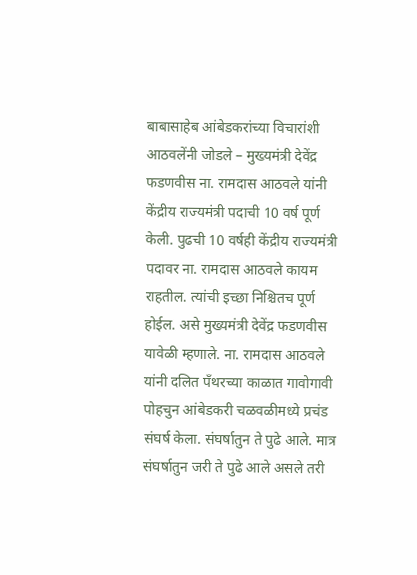बाबासाहेब आंबेडकरांच्या विचारांशी आठवलेंनी जोडले – मुख्यमंत्री देवेंद्र फडणवीस ना. रामदास आठवले यांनी केंद्रीय राज्यमंत्री पदाची 10 वर्ष पूर्ण केली. पुढची 10 वर्षही केंद्रीय राज्यमंत्री पदावर ना. रामदास आठवले कायम राहतील. त्यांची इच्छा निश्चितच पूर्ण होईल. असे मुख्यमंत्री देवेंद्र फडणवीस यावेळी म्हणाले. ना. रामदास आठवले यांनी दलित पँथरच्या काळात गावोगावी पोहचुन आंबेडकरी चळवळीमध्ये प्रचंड संघर्ष केला. संघर्षातुन ते पुढे आले. मात्र संघर्षातुन जरी ते पुढे आले असले तरी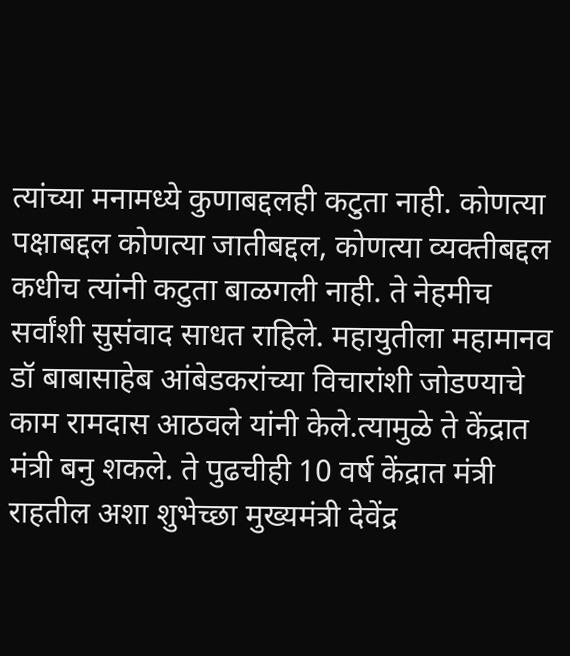त्यांच्या मनामध्ये कुणाबद्दलही कटुता नाही. कोणत्या पक्षाबद्दल कोणत्या जातीबद्दल, कोणत्या व्यक्तीबद्दल कधीच त्यांनी कटुता बाळगली नाही. ते नेहमीच सर्वांशी सुसंवाद साधत राहिले. महायुतीला महामानव डॉ बाबासाहेब आंबेडकरांच्या विचारांशी जोडण्याचे काम रामदास आठवले यांनी केले.त्यामुळे ते केंद्रात मंत्री बनु शकले. ते पुढचीही 10 वर्ष केंद्रात मंत्री राहतील अशा शुभेच्छा मुख्यमंत्री देवेंद्र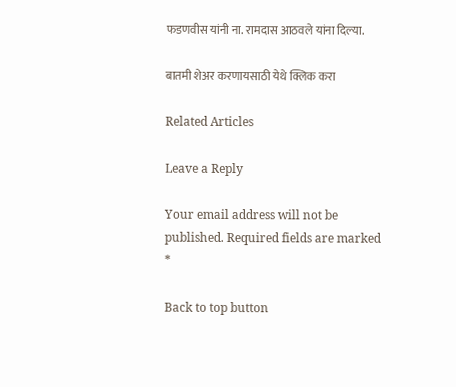फडणवीस यांनी ना. रामदास आठवले यांना दिल्या.

बातमी शेअर करणायसाठी येथे क्लिक करा

Related Articles

Leave a Reply

Your email address will not be published. Required fields are marked *

Back to top button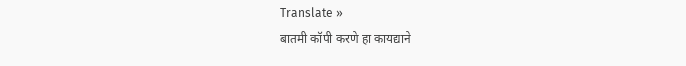Translate »
बातमी कॉपी करणे हा कायद्याने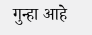गुन्हा आहे